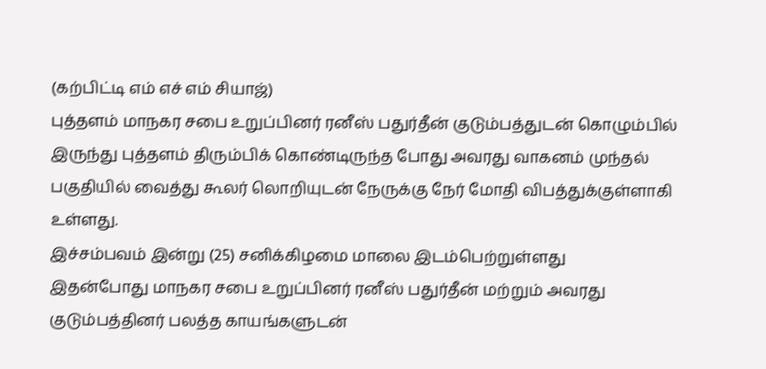(கற்பிட்டி எம் எச் எம் சியாஜ்)
புத்தளம் மாநகர சபை உறுப்பினர் ரனீஸ் பதுர்தீன் குடும்பத்துடன் கொழும்பில் இருந்து புத்தளம் திரும்பிக் கொண்டிருந்த போது அவரது வாகனம் முந்தல் பகுதியில் வைத்து கூலர் லொறியுடன் நேருக்கு நேர் மோதி விபத்துக்குள்ளாகி உள்ளது.
இச்சம்பவம் இன்று (25) சனிக்கிழமை மாலை இடம்பெற்றுள்ளது
இதன்போது மாநகர சபை உறுப்பினர் ரனீஸ் பதுர்தீன் மற்றும் அவரது குடும்பத்தினர் பலத்த காயங்களுடன்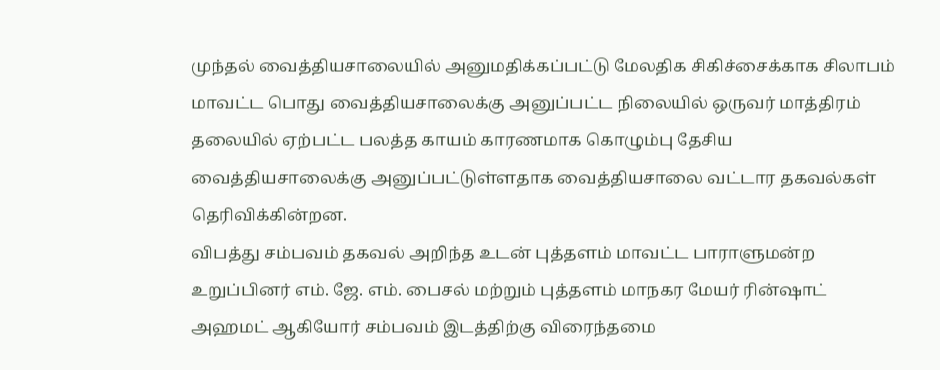முந்தல் வைத்தியசாலையில் அனுமதிக்கப்பட்டு மேலதிக சிகிச்சைக்காக சிலாபம் மாவட்ட பொது வைத்தியசாலைக்கு அனுப்பட்ட நிலையில் ஒருவர் மாத்திரம் தலையில் ஏற்பட்ட பலத்த காயம் காரணமாக கொழும்பு தேசிய வைத்தியசாலைக்கு அனுப்பட்டுள்ளதாக வைத்தியசாலை வட்டார தகவல்கள் தெரிவிக்கின்றன.
விபத்து சம்பவம் தகவல் அறிந்த உடன் புத்தளம் மாவட்ட பாராளுமன்ற உறுப்பினர் எம். ஜே. எம். பைசல் மற்றும் புத்தளம் மாநகர மேயர் ரின்ஷாட் அஹமட் ஆகியோர் சம்பவம் இடத்திற்கு விரைந்தமை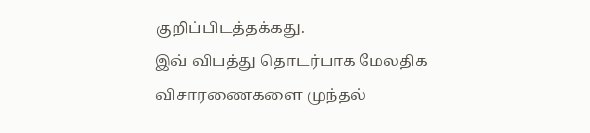குறிப்பிடத்தக்கது.
இவ் விபத்து தொடர்பாக மேலதிக விசாரணைகளை முந்தல்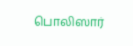பொலிஸார்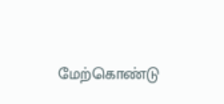மேற்கொண்டு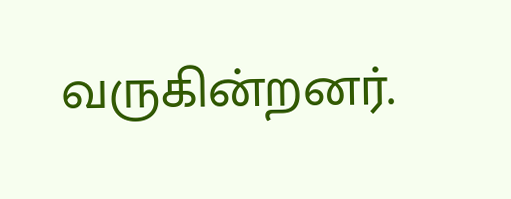வருகின்றனர்.